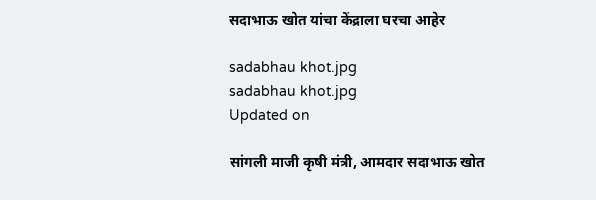सदाभाऊ खोत यांचा केंद्राला घरचा आहेर

sadabhau khot.jpg
sadabhau khot.jpg
Updated on

सांगली माजी कृषी मंत्री, आमदार सदाभाऊ खोत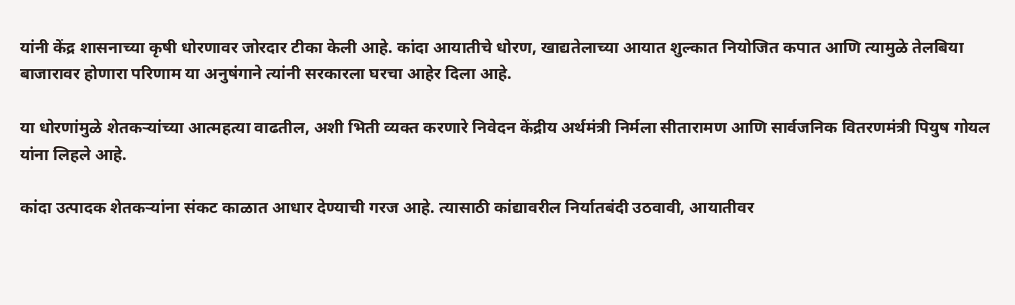यांनी केंद्र शासनाच्या कृषी धोरणावर जोरदार टीका केली आहे. कांदा आयातीचे धोरण, खाद्यतेलाच्या आयात शुल्कात नियोजित कपात आणि त्यामुळे तेलबिया बाजारावर होणारा परिणाम या अनुषंगाने त्यांनी सरकारला घरचा आहेर दिला आहे.

या धोरणांमुळे शेतकऱ्यांच्या आत्महत्या वाढतील, अशी भिती व्यक्त करणारे निवेदन केंद्रीय अर्थमंत्री निर्मला सीतारामण आणि सार्वजनिक वितरणमंत्री पियुष गोयल यांना लिहले आहे.

कांदा उत्पादक शेतकऱ्यांना संकट काळात आधार देण्याची गरज आहे. त्यासाठी कांद्यावरील निर्यातबंदी उठवावी, आयातीवर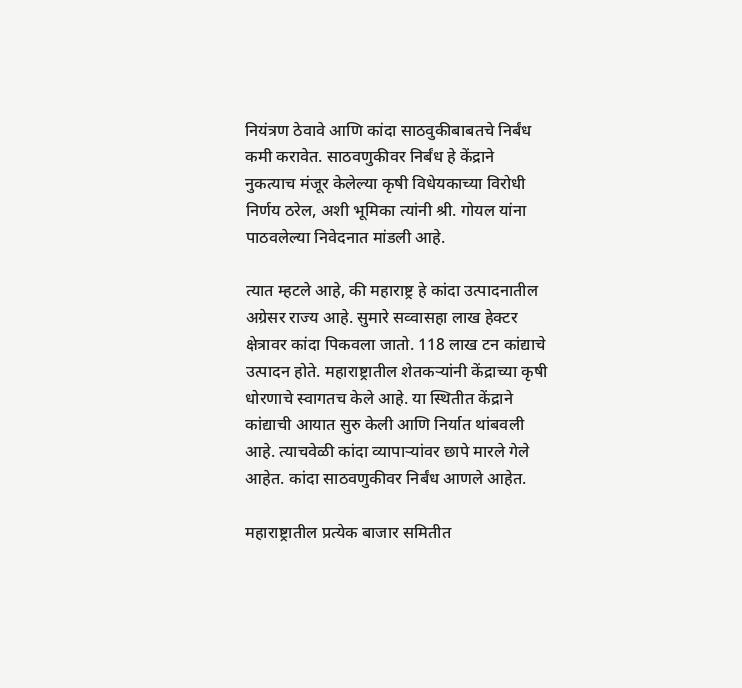नियंत्रण ठेवावे आणि कांदा साठवुकीबाबतचे निर्बंध कमी करावेत. साठवणुकीवर निर्बंध हे केंद्राने नुकत्याच मंजूर केलेल्या कृषी विधेयकाच्या विरोधी निर्णय ठरेल, अशी भूमिका त्यांनी श्री. गोयल यांना पाठवलेल्या निवेदनात मांडली आहे.

त्यात म्हटले आहे, की महाराष्ट्र हे कांदा उत्पादनातील अग्रेसर राज्य आहे. सुमारे सव्वासहा लाख हेक्‍टर क्षेत्रावर कांदा पिकवला जातो. 118 लाख टन कांद्याचे उत्पादन होते. महाराष्ट्रातील शेतकऱ्यांनी केंद्राच्या कृषी धोरणाचे स्वागतच केले आहे. या स्थितीत केंद्राने कांद्याची आयात सुरु केली आणि निर्यात थांबवली आहे. त्याचवेळी कांदा व्यापाऱ्यांवर छापे मारले गेले आहेत. कांदा साठवणुकीवर निर्बंध आणले आहेत.

महाराष्ट्रातील प्रत्येक बाजार समितीत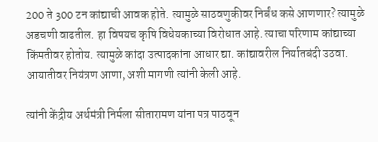200 ते 300 टन कांद्याची आवक होते. त्यामुळे साठवणुकीवर निर्बंध कसे आणणार? त्यामुळे अडचणी वाढतील. हा विषयच कृषि विधेयकाच्या विरोधात आहे. त्याचा परिणाम कांद्याच्या किंमतीवर होतोय. त्यामुळे कांदा उत्पादकांना आधार द्या. कांद्यावरील निर्यातबंदी उठवा. आयातीवर नियंत्रण आणा, अशी मागणी त्यांनी केली आहे.

त्यांनी केंद्रीय अर्थमंत्री निर्मला सीतारामण यांना पत्र पाठवून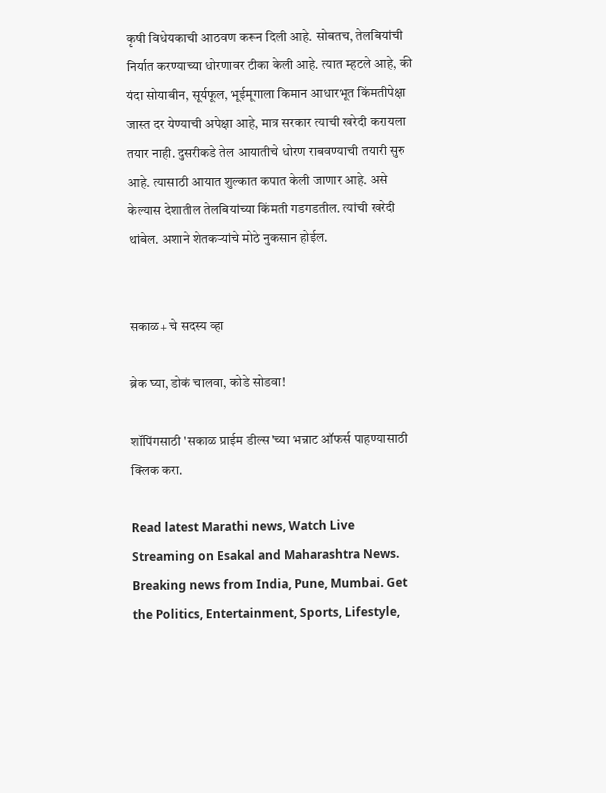कृषी विधेयकाची आठवण करून दिली आहे. सोबतच, तेलबियांची निर्यात करण्याच्या धोरणावर टीका केली आहे. त्यात म्हटले आहे, की यंदा सोयाबीन, सूर्यफूल, भूईमूगाला किमान आधारभूत किंमतीपेक्षा जास्त दर येण्याची अपेक्षा आहे, मात्र सरकार त्याची खरेदी करायला तयार नाही. दुसरीकडे तेल आयातीचे धोरण राबवण्याची तयारी सुरु आहे. त्यासाठी आयात शुल्कात कपात केली जाणार आहे. असे केल्यास देशातील तेलबियांच्या किंमती गडगडतील. त्यांची खरेदी थांबेल. अशाने शेतकऱ्यांचे मोठे नुकसान होईल.


सकाळ+ चे सदस्य व्हा

ब्रेक घ्या, डोकं चालवा, कोडे सोडवा!

शॉपिंगसाठी 'सकाळ प्राईम डील्स'च्या भन्नाट ऑफर्स पाहण्यासाठी क्लिक करा.

Read latest Marathi news, Watch Live Streaming on Esakal and Maharashtra News. Breaking news from India, Pune, Mumbai. Get the Politics, Entertainment, Sports, Lifestyle,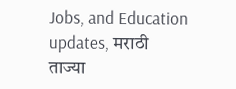Jobs, and Education updates, मराठी ताज्या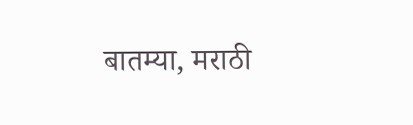बातम्या, मराठी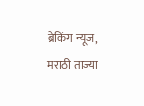ब्रेकिंग न्यूज, मराठी ताज्या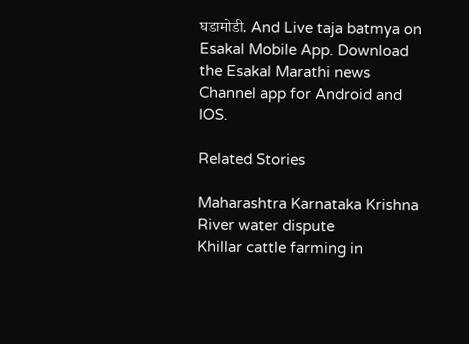घडामोडी. And Live taja batmya on Esakal Mobile App. Download the Esakal Marathi news Channel app for Android and IOS.

Related Stories

Maharashtra Karnataka Krishna River water dispute
Khillar cattle farming in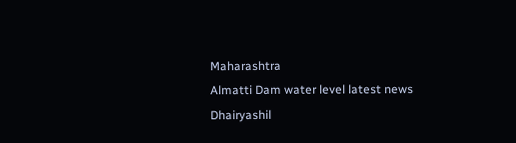Maharashtra
Almatti Dam water level latest news
Dhairyashil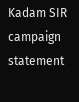Kadam SIR campaign statement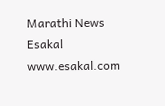Marathi News Esakal
www.esakal.com